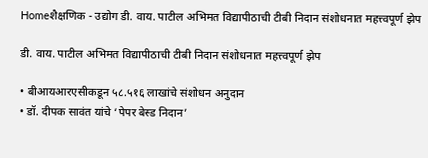Homeशैक्षणिक - उद्योग डी. वाय. पाटील अभिमत विद्यापीठाची टीबी निदान संशोधनात महत्त्वपूर्ण झेप

डी. वाय. पाटील अभिमत विद्यापीठाची टीबी निदान संशोधनात महत्त्वपूर्ण झेप

• बीआयआरएसीकडून ५८.५१६ लाखांचे संशोधन अनुदान
• डॉ. दीपक सावंत यांचे ‘पेपर बेस्ड निदान’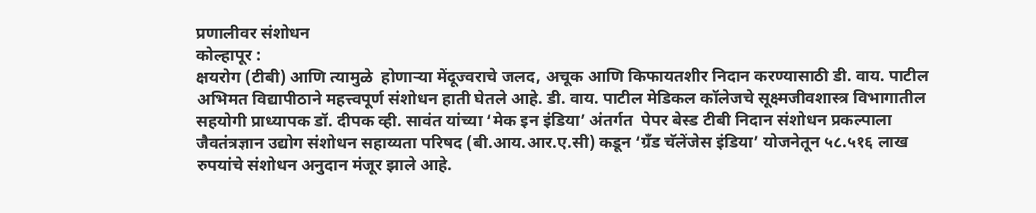प्रणालीवर संशोधन
कोल्हापूर :
क्षयरोग (टीबी) आणि त्यामुळे  होणाऱ्या मेंदूज्वराचे जलद, अचूक आणि किफायतशीर निदान करण्यासाठी डी. वाय. पाटील अभिमत विद्यापीठाने महत्त्वपूर्ण संशोधन हाती घेतले आहे. डी. वाय. पाटील मेडिकल कॉलेजचे सूक्ष्मजीवशास्त्र विभागातील सहयोगी प्राध्यापक डॉ. दीपक व्ही. सावंत यांच्या ‘मेक इन इंडिया’ अंतर्गत  पेपर बेस्ड टीबी निदान संशोधन प्रकल्पाला जैवतंत्रज्ञान उद्योग संशोधन सहाय्यता परिषद (बी.आय.आर.ए.सी) कडून ‘ग्रँड चॅलेंजेस इंडिया’ योजनेतून ५८.५१६ लाख रुपयांचे संशोधन अनुदान मंजूर झाले आहे.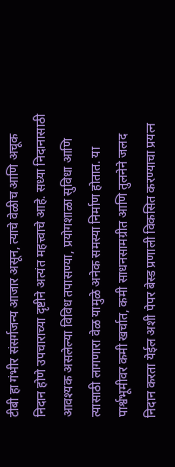टीबी हा गंभीर संसर्गजन्य आजार असून, त्याचे वेळीच आणि अचूक निदान होणे उपचाराच्या दृष्टीने अत्यंत महत्त्वाचे आहे. सध्या निदानासाठी आवश्यक असलेल्या विविध तपासण्या, प्रयोगशाळा सुविधा आणि त्यासाठी लागणारा वेळ यामुळे अनेक समस्या निर्माण होतात. या पार्श्वभूमीवर कमी खर्चात, कमी साधनसामग्रीत आणि तुलनेने जलद निदान करता येईल अशी पेपर बेस्ड प्रणाली विकसित करण्याचा प्रयत्न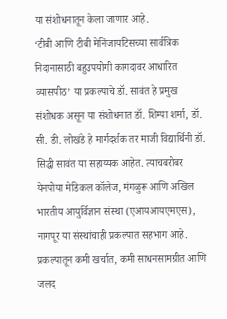या संशोधनातून केला जाणार आहे.
‘टीबी आणि टीबी मेनिंजायटिसच्या सार्वत्रिक निदानासाठी बहुउपयोगी कागदावर आधारित व्यासपीठ’ या प्रकल्पाचे डॉ. सावंत हे प्रमुख संशोधक असून या संशोधनात डॉ. शिम्पा शर्मा, डॉ. सी. डी. लोखंडे हे मार्गदर्शक तर माजी विद्यार्थिनी डॉ. सिद्धी सावंत या सहाय्यक आहेत. त्याचबरोबर येनपोया मेडिकल कॉलेज, मंगळुरू आणि अखिल भारतीय आयुर्विज्ञान संस्था (एआयआयएमएस), नागपूर या संस्थांचाही प्रकल्पात सहभाग आहे.  प्रकल्पातून कमी खर्चात, कमी साधनसामग्रीत आणि जलद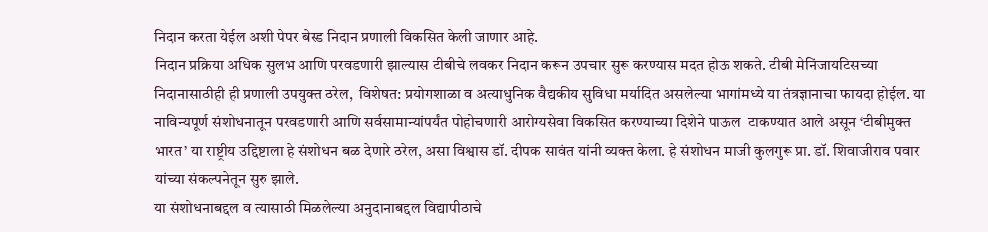निदान करता येईल अशी पेपर बेस्ड निदान प्रणाली विकसित केली जाणार आहे.
निदान प्रक्रिया अधिक सुलभ आणि परवडणारी झाल्यास टीबीचे लवकर निदान करून उपचार सुरू करण्यास मदत होऊ शकते. टीबी मेनिंजायटिसच्या निदानासाठीही ही प्रणाली उपयुक्त ठरेल,  विशेषत: प्रयोगशाळा व अत्याधुनिक वैद्यकीय सुविधा मर्यादित असलेल्या भागांमध्ये या तंत्रज्ञानाचा फायदा होईल. या नाविन्यपूर्ण संशोधनातून परवडणारी आणि सर्वसामान्यांपर्यंत पोहोचणारी आरोग्यसेवा विकसित करण्याच्या दिशेने पाऊल  टाकण्यात आले असून ‘टीबीमुक्त भारत’ या राष्ट्रीय उद्दिष्टाला हे संशोधन बळ देणारे ठरेल, असा विश्वास डॉ. दीपक सावंत यांनी व्यक्त केला. हे संशोधन माजी कुलगुरू प्रा. डॉ. शिवाजीराव पवार यांच्या संकल्पनेतून सुरु झाले.
या संशोधनाबद्दल व त्यासाठी मिळलेल्या अनुदानाबद्दल विद्यापीठाचे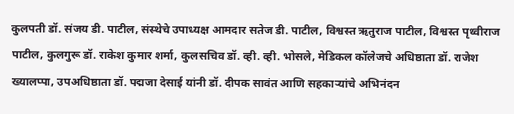कुलपती डॉ. संजय डी. पाटील, संस्थेचे उपाध्यक्ष आमदार सतेज डी. पाटील, विश्वस्त ऋतुराज पाटील, विश्वस्त पृथ्वीराज पाटील, कुलगुरू डॉ. राकेश कुमार शर्मा, कुलसचिव डॉ. व्ही. व्ही. भोसले, मेडिकल कॉलेजचे अधिष्ठाता डॉ. राजेश ख्यालप्पा, उपअधिष्ठाता डॉ. पद्मजा देसाई यांनी डॉ. दीपक सावंत आणि सहकाऱ्यांचे अभिनंदन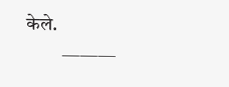केले.
         ———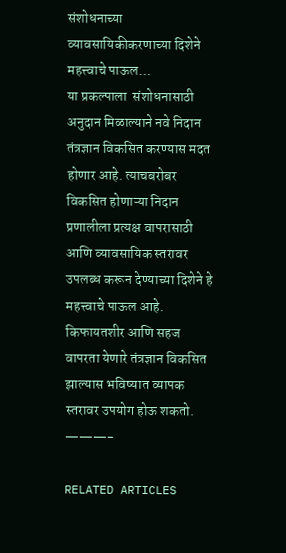संशोधनाच्या व्यावसायिकीकरणाच्या दिशेने महत्त्वाचे पाऊल…
या प्रकल्पाला  संशोधनासाठी अनुदान मिळाल्याने नवे निदान तंत्रज्ञान विकसित करण्यास मदत होणार आहे. त्याचबरोबर  विकसित होणाऱ्या निदान प्रणालीला प्रत्यक्ष वापरासाठी आणि व्यावसायिक स्तरावर उपलब्ध करून देण्याच्या दिशेने हे महत्त्वाचे पाऊल आहे. किफायतशीर आणि सहज वापरता येणारे तंत्रज्ञान विकसित झाल्यास भविष्यात व्यापक स्तरावर उपयोग होऊ शकतो.
———-

RELATED ARTICLES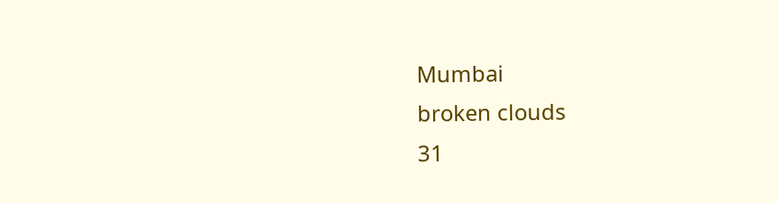Mumbai
broken clouds
31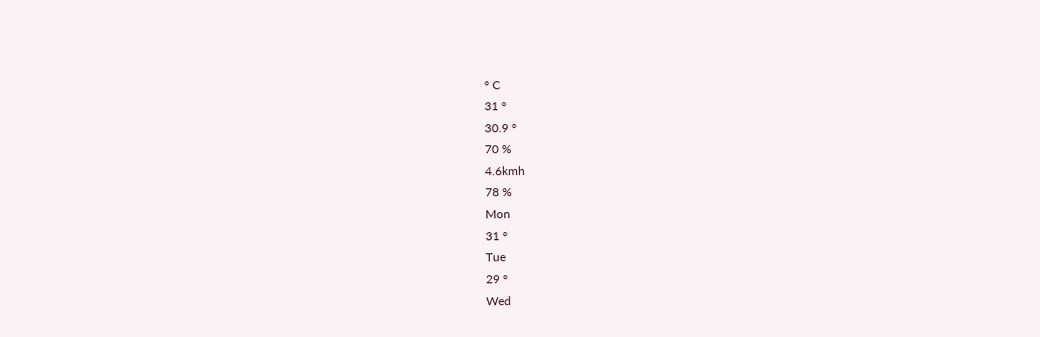° C
31 °
30.9 °
70 %
4.6kmh
78 %
Mon
31 °
Tue
29 °
Wed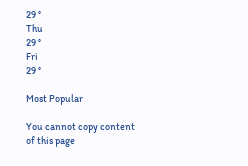29 °
Thu
29 °
Fri
29 °

Most Popular

You cannot copy content of this page